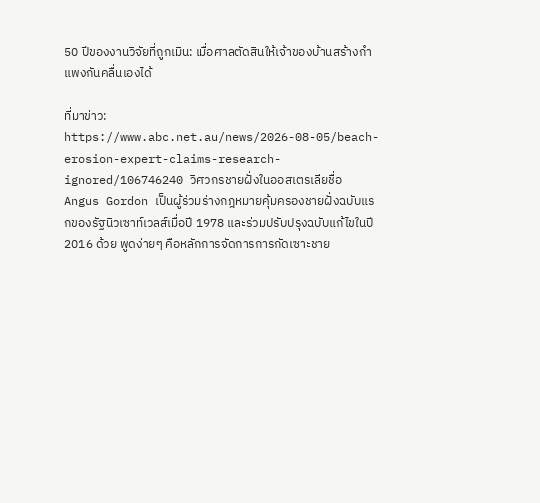50 ปีของงานวิจัยที่ถูกเมิน: เมื่อศาลตัดสินให้เจ้าของบ้านสร้างกำแพงกันคลื่นเองได้

ที่มาข่าว: https://www.abc.net.au/news/2026-08-05/beach-erosion-expert-claims-research-ignored/106746240 วิศวกรชายฝั่งในออสเตรเลียชื่อ Angus Gordon เป็นผู้ร่วมร่างกฎหมายคุ้มครองชายฝั่งฉบับแรกของรัฐนิวเซาท์เวลส์เมื่อปี 1978 และร่วมปรับปรุงฉบับแก้ไขในปี 2016 ด้วย พูดง่ายๆ คือหลักการจัดการการกัดเซาะชาย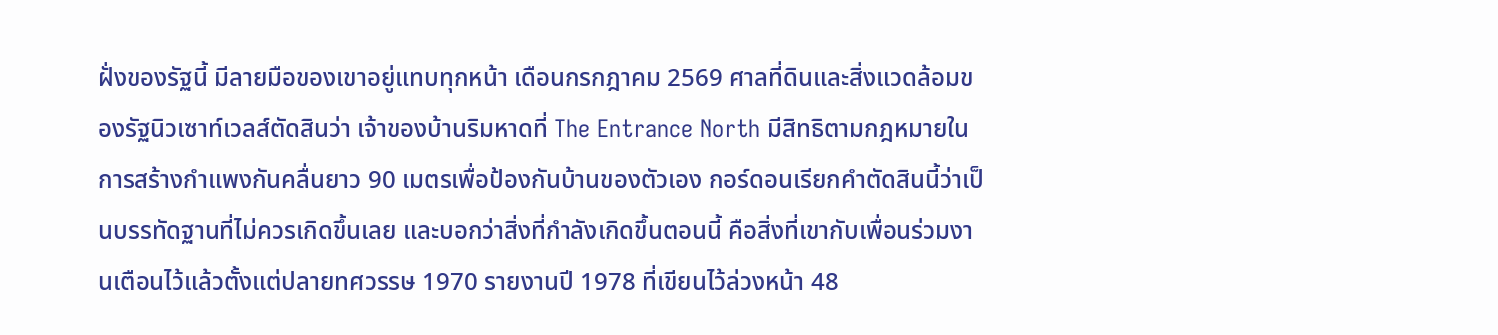ฝั่งของรัฐนี้ มีลายมือของเขาอยู่แทบทุกหน้า เดือนกรกฎาคม 2569 ศาลที่ดินและสิ่งแวดล้อมของรัฐนิวเซาท์เวลส์ตัดสินว่า เจ้าของบ้านริมหาดที่ The Entrance North มีสิทธิตามกฎหมายในการสร้างกำแพงกันคลื่นยาว 90 เมตรเพื่อป้องกันบ้านของตัวเอง กอร์ดอนเรียกคำตัดสินนี้ว่าเป็นบรรทัดฐานที่ไม่ควรเกิดขึ้นเลย และบอกว่าสิ่งที่กำลังเกิดขึ้นตอนนี้ คือสิ่งที่เขากับเพื่อนร่วมงานเตือนไว้แล้วตั้งแต่ปลายทศวรรษ 1970 รายงานปี 1978 ที่เขียนไว้ล่วงหน้า 48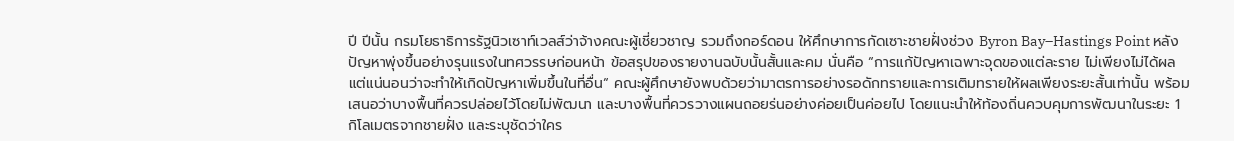ปี ปีนั้น กรมโยธาธิการรัฐนิวเซาท์เวลส์ว่าจ้างคณะผู้เชี่ยวชาญ รวมถึงกอร์ดอน ให้ศึกษาการกัดเซาะชายฝั่งช่วง Byron Bay–Hastings Point หลังปัญหาพุ่งขึ้นอย่างรุนแรงในทศวรรษก่อนหน้า ข้อสรุปของรายงานฉบับนั้นสั้นและคม นั่นคือ “การแก้ปัญหาเฉพาะจุดของแต่ละราย ไม่เพียงไม่ได้ผล แต่แน่นอนว่าจะทำให้เกิดปัญหาเพิ่มขึ้นในที่อื่น“ คณะผู้ศึกษายังพบด้วยว่ามาตรการอย่างรอดักทรายและการเติมทรายให้ผลเพียงระยะสั้นเท่านั้น พร้อมเสนอว่าบางพื้นที่ควรปล่อยไว้โดยไม่พัฒนา และบางพื้นที่ควรวางแผนถอยร่นอย่างค่อยเป็นค่อยไป โดยแนะนำให้ท้องถิ่นควบคุมการพัฒนาในระยะ 1 กิโลเมตรจากชายฝั่ง และระบุชัดว่าใคร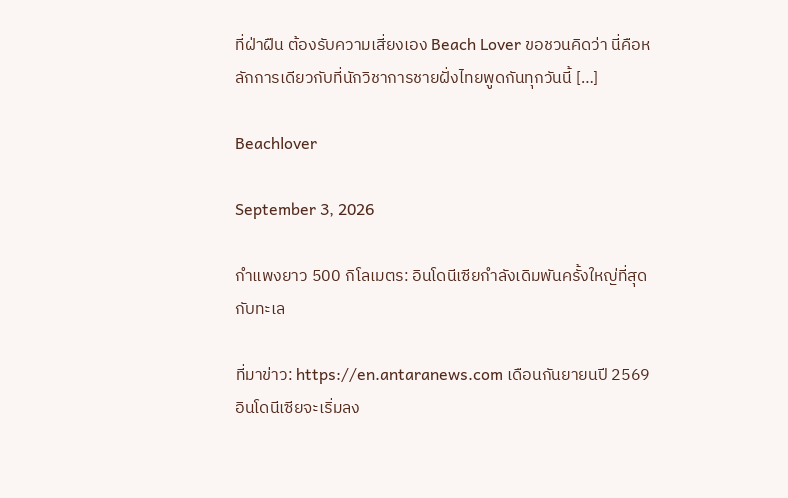ที่ฝ่าฝืน ต้องรับความเสี่ยงเอง Beach Lover ขอชวนคิดว่า นี่คือหลักการเดียวกับที่นักวิชาการชายฝั่งไทยพูดกันทุกวันนี้ […]

Beachlover

September 3, 2026

กำแพงยาว 500 กิโลเมตร: อินโดนีเซียกำลังเดิมพันครั้งใหญ่ที่สุดกับทะเล

ที่มาข่าว: https://en.antaranews.com เดือนกันยายนปี 2569 อินโดนีเซียจะเริ่มลง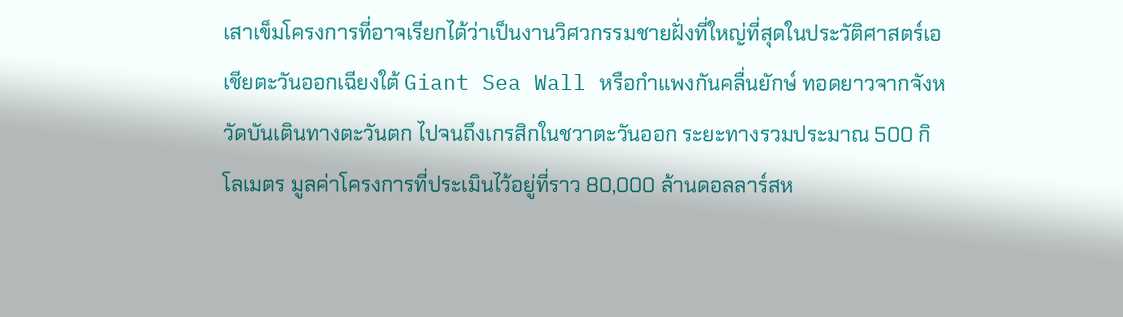เสาเข็มโครงการที่อาจเรียกได้ว่าเป็นงานวิศวกรรมชายฝั่งที่ใหญ่ที่สุดในประวัติศาสตร์เอเชียตะวันออกเฉียงใต้ Giant Sea Wall หรือกำแพงกันคลื่นยักษ์ ทอดยาวจากจังหวัดบันเตินทางตะวันตก ไปจนถึงเกรสิกในชวาตะวันออก ระยะทางรวมประมาณ 500 กิโลเมตร มูลค่าโครงการที่ประเมินไว้อยู่ที่ราว 80,000 ล้านดอลลาร์สห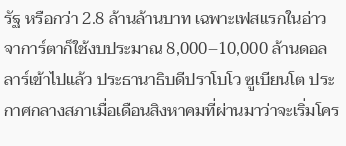รัฐ หรือกว่า 2.8 ล้านล้านบาท เฉพาะเฟสแรกในอ่าวจาการ์ตาก็ใช้งบประมาณ 8,000–10,000 ล้านดอลลาร์เข้าไปแล้ว ประธานาธิบดีปราโบโว ซูเบียนโต ประกาศกลางสภาเมื่อเดือนสิงหาคมที่ผ่านมาว่าจะเริ่มโคร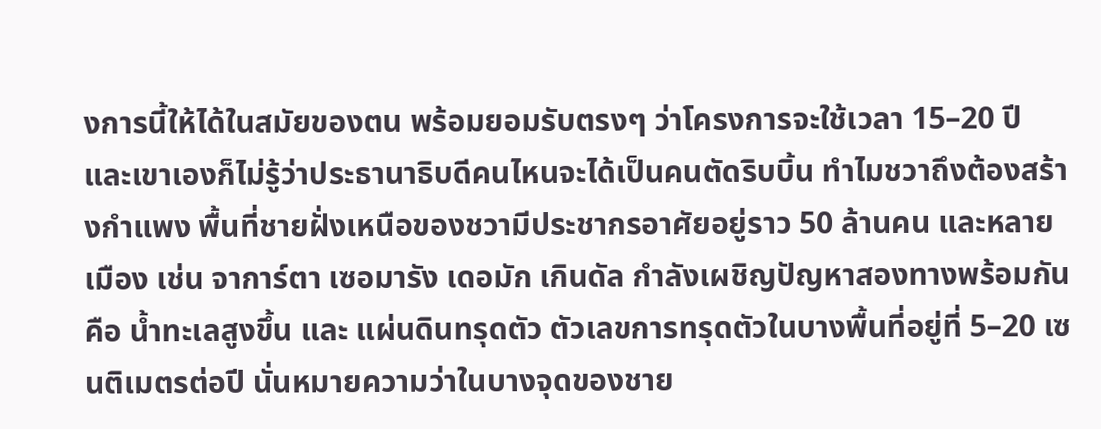งการนี้ให้ได้ในสมัยของตน พร้อมยอมรับตรงๆ ว่าโครงการจะใช้เวลา 15–20 ปี และเขาเองก็ไม่รู้ว่าประธานาธิบดีคนไหนจะได้เป็นคนตัดริบบิ้น ทำไมชวาถึงต้องสร้างกำแพง พื้นที่ชายฝั่งเหนือของชวามีประชากรอาศัยอยู่ราว 50 ล้านคน และหลายเมือง เช่น จาการ์ตา เซอมารัง เดอมัก เกินดัล กำลังเผชิญปัญหาสองทางพร้อมกัน คือ น้ำทะเลสูงขึ้น และ แผ่นดินทรุดตัว ตัวเลขการทรุดตัวในบางพื้นที่อยู่ที่ 5–20 เซนติเมตรต่อปี นั่นหมายความว่าในบางจุดของชาย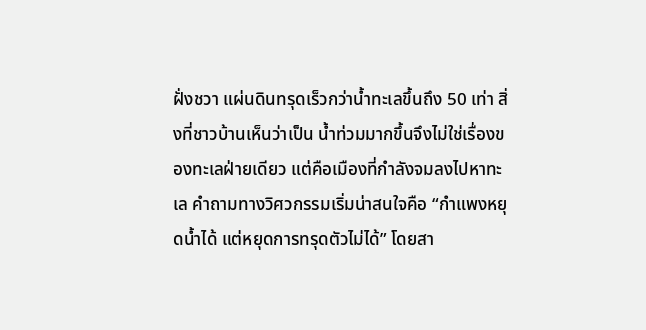ฝั่งชวา แผ่นดินทรุดเร็วกว่าน้ำทะเลขึ้นถึง 50 เท่า สิ่งที่ชาวบ้านเห็นว่าเป็น น้ำท่วมมากขึ้นจึงไม่ใช่เรื่องของทะเลฝ่ายเดียว แต่คือเมืองที่กำลังจมลงไปหาทะเล คำถามทางวิศวกรรมเริ่มน่าสนใจคือ “กำแพงหยุดน้ำได้ แต่หยุดการทรุดตัวไม่ได้” โดยสา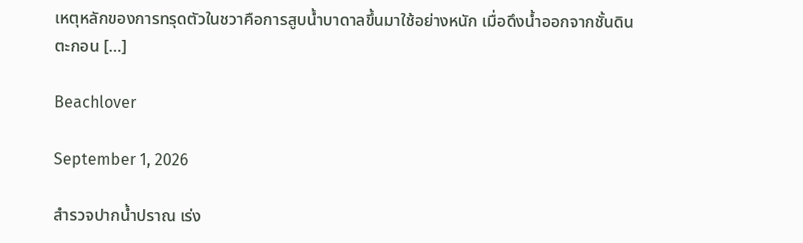เหตุหลักของการทรุดตัวในชวาคือการสูบน้ำบาดาลขึ้นมาใช้อย่างหนัก เมื่อดึงน้ำออกจากชั้นดินตะกอน […]

Beachlover

September 1, 2026

สำรวจปากน้ำปราณ เร่ง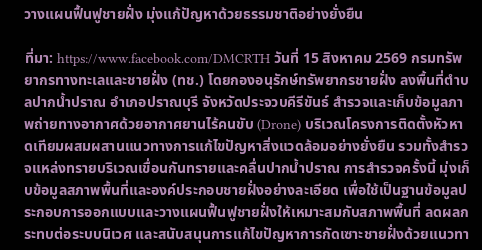วางแผนฟื้นฟูชายฝั่ง มุ่งแก้ปัญหาด้วยธรรมชาติอย่างยั่งยืน

ที่มา: https://www.facebook.com/DMCRTH วันที่ 15 สิงหาคม 2569 กรมทรัพยากรทางทะเลและชายฝั่ง (ทช.) โดยกองอนุรักษ์ทรัพยากรชายฝั่ง ลงพื้นที่ตำบลปากน้ำปราณ อำเภอปราณบุรี จังหวัดประจวบคีรีขันธ์ สำรวจและเก็บข้อมูลภาพถ่ายทางอากาศด้วยอากาศยานไร้คนขับ (Drone) บริเวณโครงการติดตั้งหัวหาดเทียมผสมผสานแนวทางการแก้ไขปัญหาสิ่งแวดล้อมอย่างยั่งยืน รวมทั้งสำรวจแหล่งทรายบริเวณเขื่อนกันทรายและคลื่นปากน้ำปราณ การสำรวจครั้งนี้ มุ่งเก็บข้อมูลสภาพพื้นที่และองค์ประกอบชายฝั่งอย่างละเอียด เพื่อใช้เป็นฐานข้อมูลประกอบการออกแบบและวางแผนฟื้นฟูชายฝั่งให้เหมาะสมกับสภาพพื้นที่ ลดผลกระทบต่อระบบนิเวศ และสนับสนุนการแก้ไขปัญหาการกัดเซาะชายฝั่งด้วยแนวทา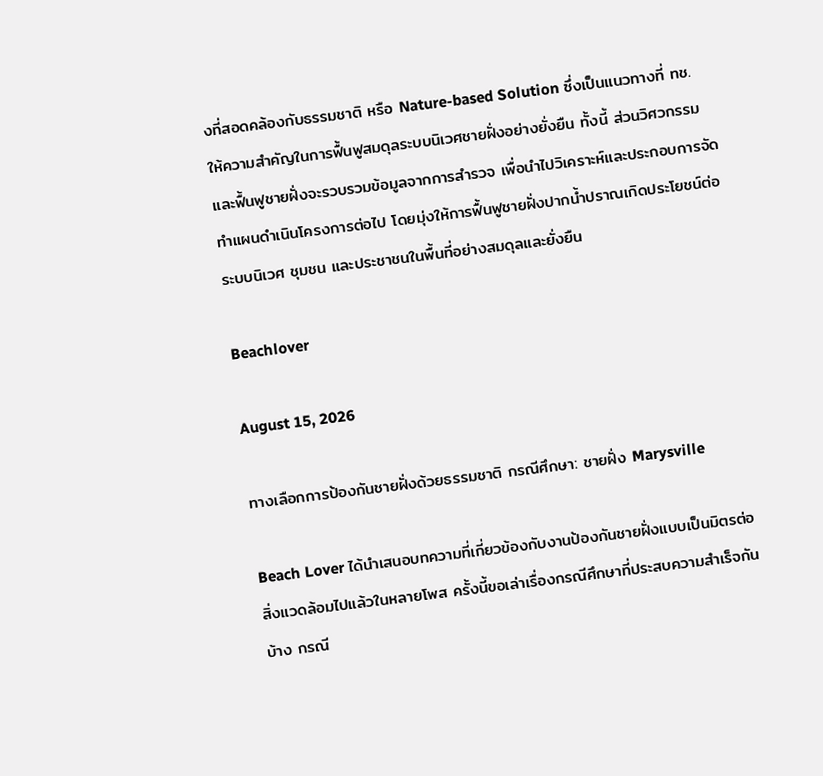งที่สอดคล้องกับธรรมชาติ หรือ Nature-based Solution ซึ่งเป็นแนวทางที่ ทช. ให้ความสำคัญในการฟื้นฟูสมดุลระบบนิเวศชายฝั่งอย่างยั่งยืน ทั้งนี้ ส่วนวิศวกรรมและฟื้นฟูชายฝั่งจะรวบรวมข้อมูลจากการสำรวจ เพื่อนำไปวิเคราะห์และประกอบการจัดทำแผนดำเนินโครงการต่อไป โดยมุ่งให้การฟื้นฟูชายฝั่งปากน้ำปราณเกิดประโยชน์ต่อระบบนิเวศ ชุมชน และประชาชนในพื้นที่อย่างสมดุลและยั่งยืน

Beachlover

August 15, 2026

ทางเลือกการป้องกันชายฝั่งด้วยธรรมชาติ กรณีศึกษา: ชายฝั่ง Marysville

Beach Lover ได้นำเสนอบทความที่เกี่ยวข้องกับงานป้องกันชายฝั่งแบบเป็นมิตรต่อสิ่งแวดล้อมไปแล้วในหลายโพส ครั้งนี้ขอเล่าเรื่องกรณีศึกษาที่ประสบความสำเร็จกันบ้าง กรณี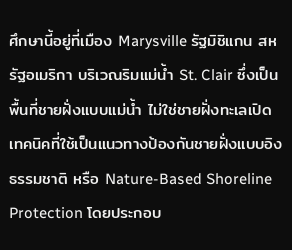ศึกษานี้อยู่ที่เมือง Marysville รัฐมิชิแกน สหรัฐอเมริกา บริเวณริมแม่น้ำ St. Clair ซึ่งเป็นพื้นที่ชายฝั่งแบบแม่น้ำ ไม่ใช่ชายฝั่งทะเลเปิด เทคนิคที่ใช้เป็นแนวทางป้องกันชายฝั่งแบบอิงธรรมชาติ หรือ Nature-Based Shoreline Protection โดยประกอบ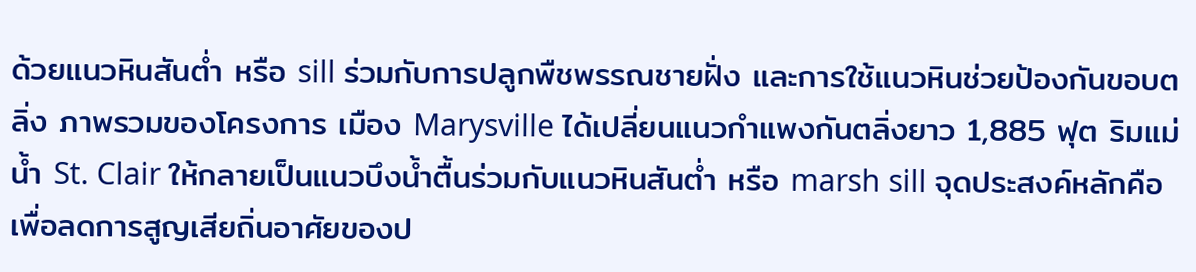ด้วยแนวหินสันต่ำ หรือ sill ร่วมกับการปลูกพืชพรรณชายฝั่ง และการใช้แนวหินช่วยป้องกันขอบตลิ่ง ภาพรวมของโครงการ เมือง Marysville ได้เปลี่ยนแนวกำแพงกันตลิ่งยาว 1,885 ฟุต ริมแม่น้ำ St. Clair ให้กลายเป็นแนวบึงน้ำตื้นร่วมกับแนวหินสันต่ำ หรือ marsh sill จุดประสงค์หลักคือเพื่อลดการสูญเสียถิ่นอาศัยของป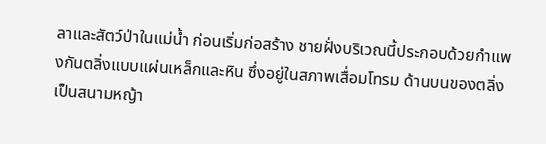ลาและสัตว์ป่าในแม่น้ำ ก่อนเริ่มก่อสร้าง ชายฝั่งบริเวณนี้ประกอบด้วยกำแพงกันตลิ่งแบบแผ่นเหล็กและหิน ซึ่งอยู่ในสภาพเสื่อมโทรม ด้านบนของตลิ่งเป็นสนามหญ้า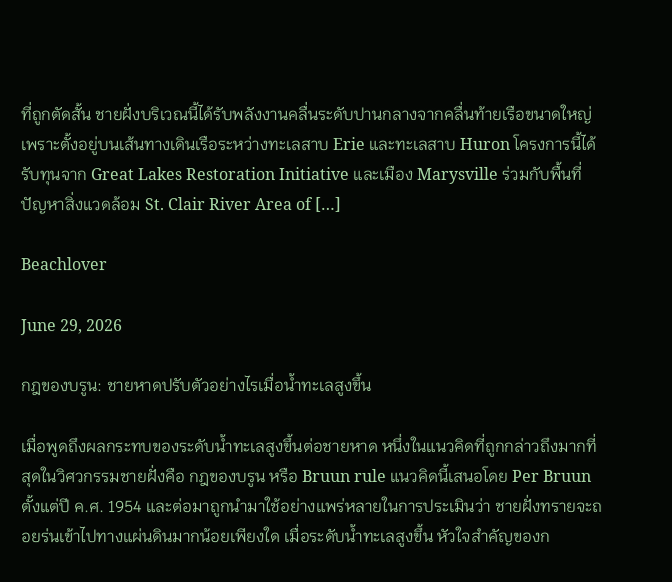ที่ถูกตัดสั้น ชายฝั่งบริเวณนี้ได้รับพลังงานคลื่นระดับปานกลางจากคลื่นท้ายเรือขนาดใหญ่ เพราะตั้งอยู่บนเส้นทางเดินเรือระหว่างทะเลสาบ Erie และทะเลสาบ Huron โครงการนี้ได้รับทุนจาก Great Lakes Restoration Initiative และเมือง Marysville ร่วมกับพื้นที่ปัญหาสิ่งแวดล้อม St. Clair River Area of […]

Beachlover

June 29, 2026

กฎของบรูน: ชายหาดปรับตัวอย่างไรเมื่อน้ำทะเลสูงขึ้น

เมื่อพูดถึงผลกระทบของระดับน้ำทะเลสูงขึ้นต่อชายหาด หนึ่งในแนวคิดที่ถูกกล่าวถึงมากที่สุดในวิศวกรรมชายฝั่งคือ กฎของบรูน หรือ Bruun rule แนวคิดนี้เสนอโดย Per Bruun ตั้งแต่ปี ค.ศ. 1954 และต่อมาถูกนำมาใช้อย่างแพร่หลายในการประเมินว่า ชายฝั่งทรายจะถอยร่นเข้าไปทางแผ่นดินมากน้อยเพียงใด เมื่อระดับน้ำทะเลสูงขึ้น หัวใจสำคัญของก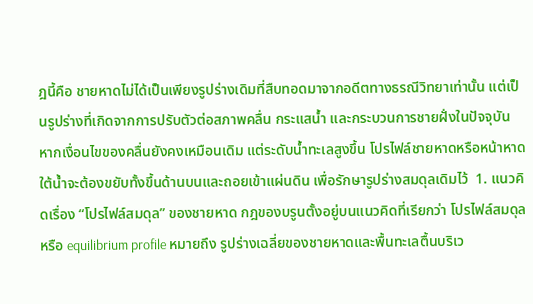ฎนี้คือ ชายหาดไม่ได้เป็นเพียงรูปร่างเดิมที่สืบทอดมาจากอดีตทางธรณีวิทยาเท่านั้น แต่เป็นรูปร่างที่เกิดจากการปรับตัวต่อสภาพคลื่น กระแสน้ำ และกระบวนการชายฝั่งในปัจจุบัน หากเงื่อนไขของคลื่นยังคงเหมือนเดิม แต่ระดับน้ำทะเลสูงขึ้น โปรไฟล์ชายหาดหรือหน้าหาดใต้น้ำจะต้องขยับทั้งขึ้นด้านบนและถอยเข้าแผ่นดิน เพื่อรักษารูปร่างสมดุลเดิมไว้  1. แนวคิดเรื่อง “โปรไฟล์สมดุล” ของชายหาด กฎของบรูนตั้งอยู่บนแนวคิดที่เรียกว่า โปรไฟล์สมดุล หรือ equilibrium profile หมายถึง รูปร่างเฉลี่ยของชายหาดและพื้นทะเลตื้นบริเว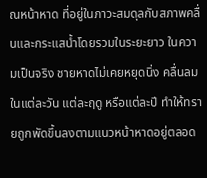ณหน้าหาด ที่อยู่ในภาวะสมดุลกับสภาพคลื่นและกระแสน้ำโดยรวมในระยะยาว ในความเป็นจริง ชายหาดไม่เคยหยุดนิ่ง คลื่นลมในแต่ละวัน แต่ละฤดู หรือแต่ละปี ทำให้ทรายถูกพัดขึ้นลงตามแนวหน้าหาดอยู่ตลอด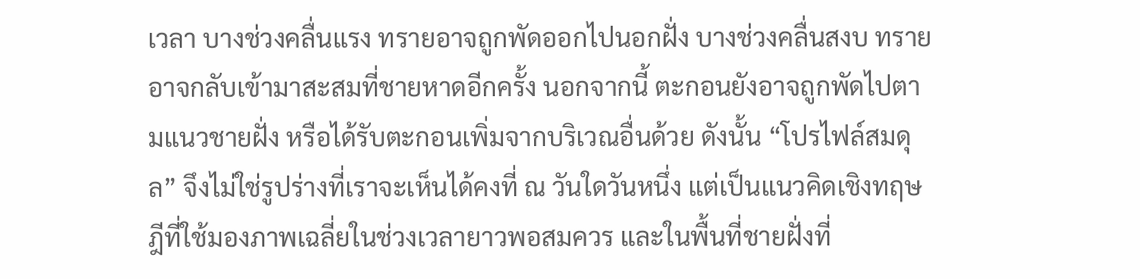เวลา บางช่วงคลื่นแรง ทรายอาจถูกพัดออกไปนอกฝั่ง บางช่วงคลื่นสงบ ทรายอาจกลับเข้ามาสะสมที่ชายหาดอีกครั้ง นอกจากนี้ ตะกอนยังอาจถูกพัดไปตามแนวชายฝั่ง หรือได้รับตะกอนเพิ่มจากบริเวณอื่นด้วย ดังนั้น “โปรไฟล์สมดุล” จึงไม่ใช่รูปร่างที่เราจะเห็นได้คงที่ ณ วันใดวันหนึ่ง แต่เป็นแนวคิดเชิงทฤษฎีที่ใช้มองภาพเฉลี่ยในช่วงเวลายาวพอสมควร และในพื้นที่ชายฝั่งที่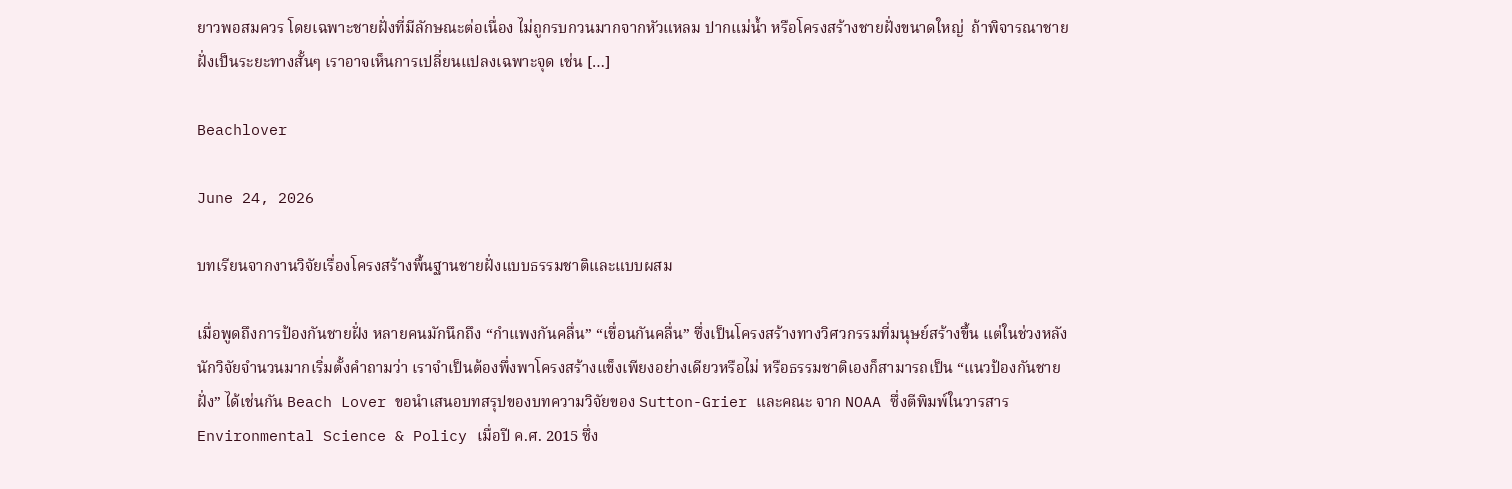ยาวพอสมควร โดยเฉพาะชายฝั่งที่มีลักษณะต่อเนื่อง ไม่ถูกรบกวนมากจากหัวแหลม ปากแม่น้ำ หรือโครงสร้างชายฝั่งขนาดใหญ่  ถ้าพิจารณาชายฝั่งเป็นระยะทางสั้นๆ เราอาจเห็นการเปลี่ยนแปลงเฉพาะจุด เช่น […]

Beachlover

June 24, 2026

บทเรียนจากงานวิจัยเรื่องโครงสร้างพื้นฐานชายฝั่งแบบธรรมชาติและแบบผสม

เมื่อพูดถึงการป้องกันชายฝั่ง หลายคนมักนึกถึง “กำแพงกันคลื่น” “เขื่อนกันคลื่น” ซึ่งเป็นโครงสร้างทางวิศวกรรมที่มนุษย์สร้างขึ้น แต่ในช่วงหลัง นักวิจัยจำนวนมากเริ่มตั้งคำถามว่า เราจำเป็นต้องพึ่งพาโครงสร้างแข็งเพียงอย่างเดียวหรือไม่ หรือธรรมชาติเองก็สามารถเป็น “แนวป้องกันชายฝั่ง” ได้เช่นกัน Beach Lover ขอนำเสนอบทสรุปของบทความวิจัยของ Sutton-Grier และคณะ จาก NOAA ซึ่งตีพิมพ์ในวารสาร Environmental Science & Policy เมื่อปี ค.ศ. 2015 ซึ่ง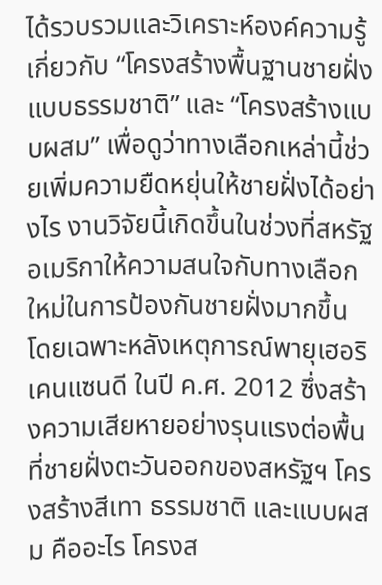ได้รวบรวมและวิเคราะห์องค์ความรู้เกี่ยวกับ “โครงสร้างพื้นฐานชายฝั่งแบบธรรมชาติ” และ “โครงสร้างแบบผสม” เพื่อดูว่าทางเลือกเหล่านี้ช่วยเพิ่มความยืดหยุ่นให้ชายฝั่งได้อย่างไร งานวิจัยนี้เกิดขึ้นในช่วงที่สหรัฐอเมริกาให้ความสนใจกับทางเลือกใหม่ในการป้องกันชายฝั่งมากขึ้น โดยเฉพาะหลังเหตุการณ์พายุเฮอริเคนแซนดี ในปี ค.ศ. 2012 ซึ่งสร้างความเสียหายอย่างรุนแรงต่อพื้นที่ชายฝั่งตะวันออกของสหรัฐฯ โครงสร้างสีเทา ธรรมชาติ และแบบผสม คืออะไร โครงส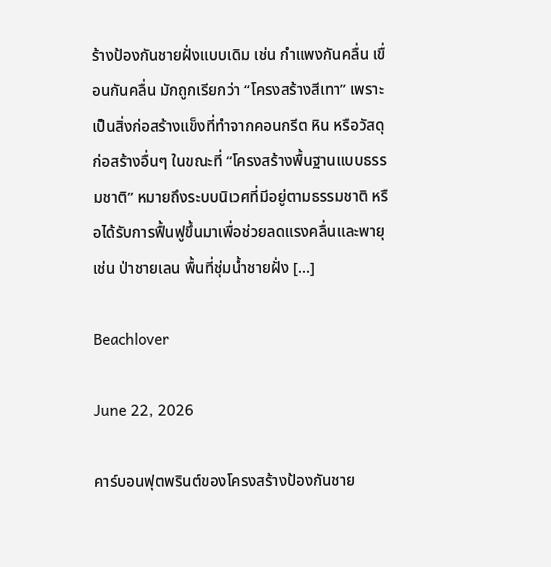ร้างป้องกันชายฝั่งแบบเดิม เช่น กำแพงกันคลื่น เขื่อนกันคลื่น มักถูกเรียกว่า “โครงสร้างสีเทา” เพราะเป็นสิ่งก่อสร้างแข็งที่ทำจากคอนกรีต หิน หรือวัสดุก่อสร้างอื่นๆ ในขณะที่ “โครงสร้างพื้นฐานแบบธรรมชาติ” หมายถึงระบบนิเวศที่มีอยู่ตามธรรมชาติ หรือได้รับการฟื้นฟูขึ้นมาเพื่อช่วยลดแรงคลื่นและพายุ เช่น ป่าชายเลน พื้นที่ชุ่มน้ำชายฝั่ง […]

Beachlover

June 22, 2026

คาร์บอนฟุตพรินต์ของโครงสร้างป้องกันชาย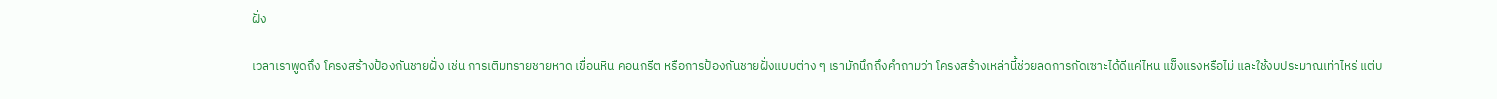ฝั่ง

เวลาเราพูดถึง โครงสร้างป้องกันชายฝั่ง เช่น การเติมทรายชายหาด เขื่อนหิน คอนกรีต หรือการป้องกันชายฝั่งแบบต่าง ๆ เรามักนึกถึงคำถามว่า โครงสร้างเหล่านี้ช่วยลดการกัดเซาะได้ดีแค่ไหน แข็งแรงหรือไม่ และใช้งบประมาณเท่าไหร่ แต่บ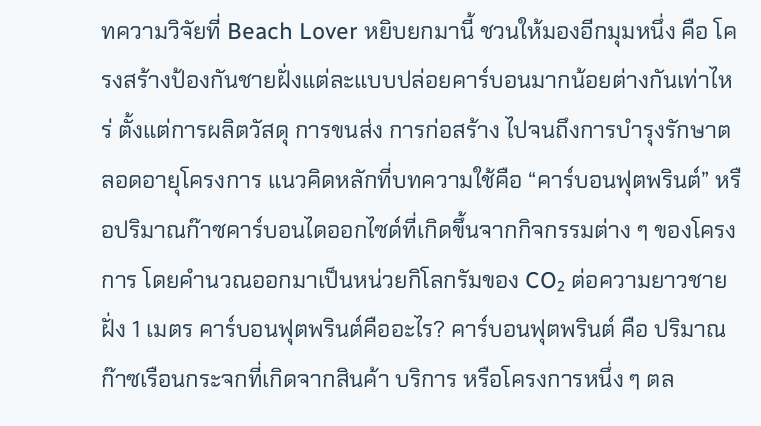ทความวิจัยที่ Beach Lover หยิบยกมานี้ ชวนให้มองอีกมุมหนึ่ง คือ โครงสร้างป้องกันชายฝั่งแต่ละแบบปล่อยคาร์บอนมากน้อยต่างกันเท่าไหร่ ตั้งแต่การผลิตวัสดุ การขนส่ง การก่อสร้าง ไปจนถึงการบำรุงรักษาตลอดอายุโครงการ แนวคิดหลักที่บทความใช้คือ “คาร์บอนฟุตพรินต์” หรือปริมาณก๊าซคาร์บอนไดออกไซด์ที่เกิดขึ้นจากกิจกรรมต่าง ๆ ของโครงการ โดยคำนวณออกมาเป็นหน่วยกิโลกรัมของ CO₂ ต่อความยาวชายฝั่ง 1 เมตร คาร์บอนฟุตพรินต์คืออะไร? คาร์บอนฟุตพรินต์ คือ ปริมาณก๊าซเรือนกระจกที่เกิดจากสินค้า บริการ หรือโครงการหนึ่ง ๆ ตล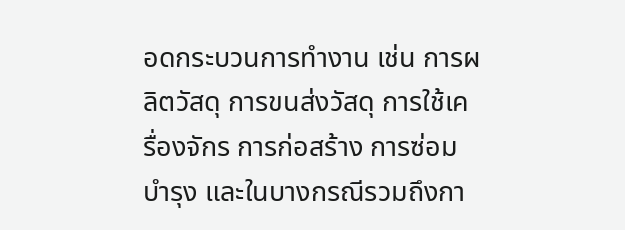อดกระบวนการทำงาน เช่น การผลิตวัสดุ การขนส่งวัสดุ การใช้เครื่องจักร การก่อสร้าง การซ่อมบำรุง และในบางกรณีรวมถึงกา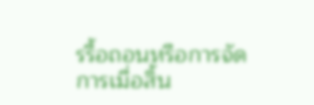รรื้อถอนหรือการจัดการเมื่อสิ้น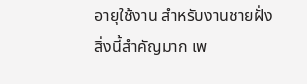อายุใช้งาน สำหรับงานชายฝั่ง สิ่งนี้สำคัญมาก เพ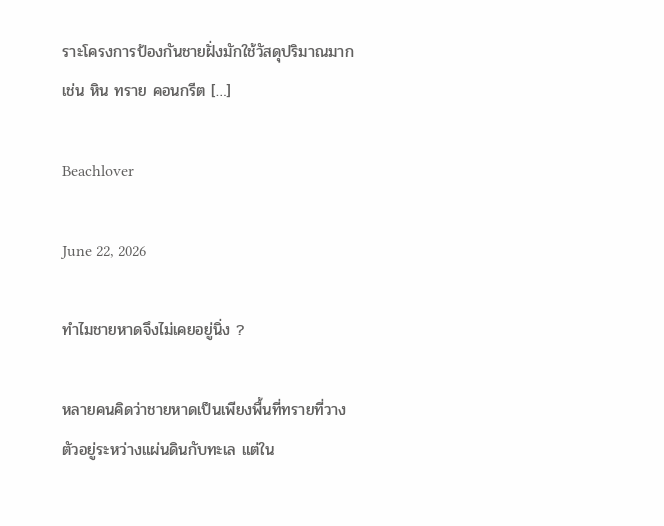ราะโครงการป้องกันชายฝั่งมักใช้วัสดุปริมาณมาก เช่น หิน ทราย คอนกรีต […]

Beachlover

June 22, 2026

ทำไมชายหาดจึงไม่เคยอยู่นิ่ง ?

หลายคนคิดว่าชายหาดเป็นเพียงพื้นที่ทรายที่วางตัวอยู่ระหว่างแผ่นดินกับทะเล แต่ใน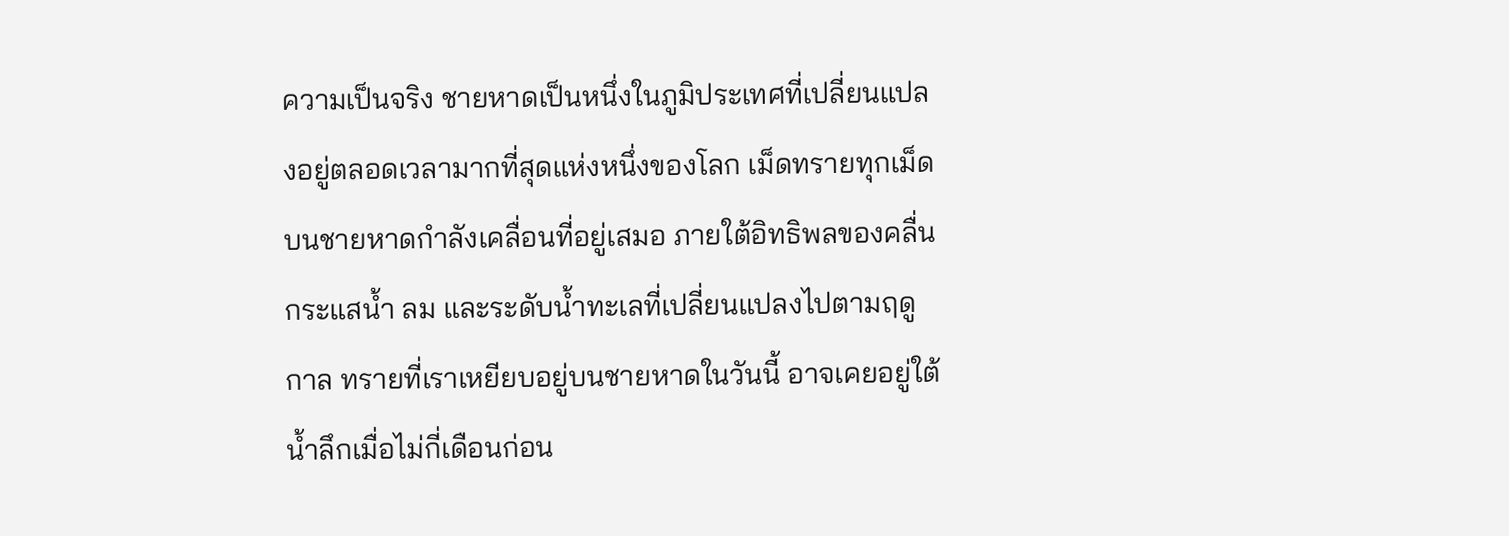ความเป็นจริง ชายหาดเป็นหนึ่งในภูมิประเทศที่เปลี่ยนแปลงอยู่ตลอดเวลามากที่สุดแห่งหนึ่งของโลก เม็ดทรายทุกเม็ดบนชายหาดกำลังเคลื่อนที่อยู่เสมอ ภายใต้อิทธิพลของคลื่น กระแสน้ำ ลม และระดับน้ำทะเลที่เปลี่ยนแปลงไปตามฤดูกาล ทรายที่เราเหยียบอยู่บนชายหาดในวันนี้ อาจเคยอยู่ใต้น้ำลึกเมื่อไม่กี่เดือนก่อน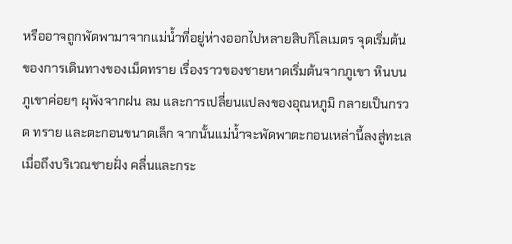หรืออาจถูกพัดพามาจากแม่น้ำที่อยู่ห่างออกไปหลายสิบกิโลเมตร จุดเริ่มต้นของการเดินทางของเม็ดทราย เรื่องราวของชายหาดเริ่มต้นจากภูเขา หินบนภูเขาค่อยๆ ผุพังจากฝน ลม และการเปลี่ยนแปลงของอุณหภูมิ กลายเป็นกรวด ทราย และตะกอนขนาดเล็ก จากนั้นแม่น้ำจะพัดพาตะกอนเหล่านี้ลงสู่ทะเล เมื่อถึงบริเวณชายฝั่ง คลื่นและกระ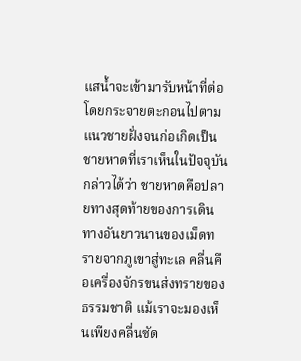แสน้ำจะเข้ามารับหน้าที่ต่อ โดยกระจายตะกอนไปตามแนวชายฝั่งจนก่อเกิดเป็นชายหาดที่เราเห็นในปัจจุบัน กล่าวได้ว่า ชายหาดคือปลายทางสุดท้ายของการเดินทางอันยาวนานของเม็ดทรายจากภูเขาสู่ทะเล คลื่นคือเครื่องจักรขนส่งทรายของธรรมชาติ แม้เราจะมองเห็นเพียงคลื่นซัด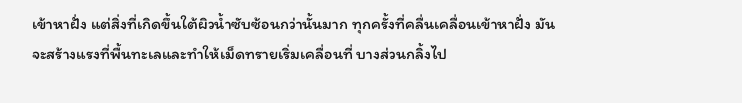เข้าหาฝั่ง แต่สิ่งที่เกิดขึ้นใต้ผิวน้ำซับซ้อนกว่านั้นมาก ทุกครั้งที่คลื่นเคลื่อนเข้าหาฝั่ง มันจะสร้างแรงที่พื้นทะเลและทำให้เม็ดทรายเริ่มเคลื่อนที่ บางส่วนกลิ้งไป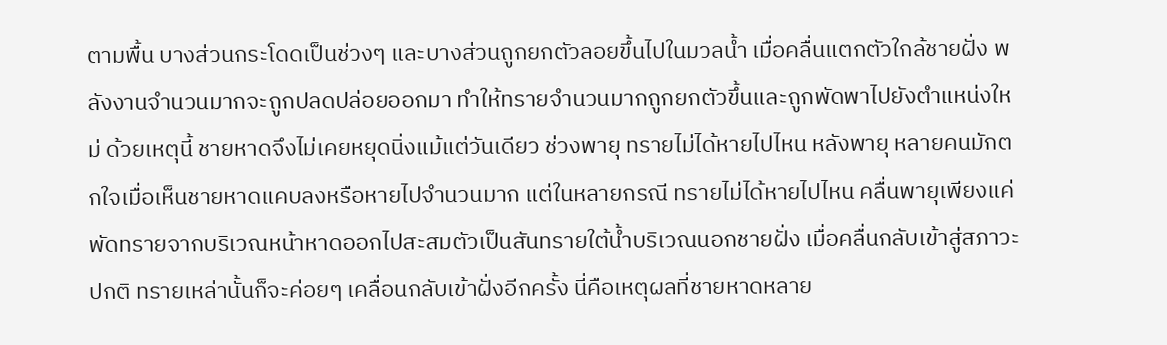ตามพื้น บางส่วนกระโดดเป็นช่วงๆ และบางส่วนถูกยกตัวลอยขึ้นไปในมวลน้ำ เมื่อคลื่นแตกตัวใกล้ชายฝั่ง พลังงานจำนวนมากจะถูกปลดปล่อยออกมา ทำให้ทรายจำนวนมากถูกยกตัวขึ้นและถูกพัดพาไปยังตำแหน่งใหม่ ด้วยเหตุนี้ ชายหาดจึงไม่เคยหยุดนิ่งแม้แต่วันเดียว ช่วงพายุ ทรายไม่ได้หายไปไหน หลังพายุ หลายคนมักตกใจเมื่อเห็นชายหาดแคบลงหรือหายไปจำนวนมาก แต่ในหลายกรณี ทรายไม่ได้หายไปไหน คลื่นพายุเพียงแค่พัดทรายจากบริเวณหน้าหาดออกไปสะสมตัวเป็นสันทรายใต้น้ำบริเวณนอกชายฝั่ง เมื่อคลื่นกลับเข้าสู่สภาวะปกติ ทรายเหล่านั้นก็จะค่อยๆ เคลื่อนกลับเข้าฝั่งอีกครั้ง นี่คือเหตุผลที่ชายหาดหลาย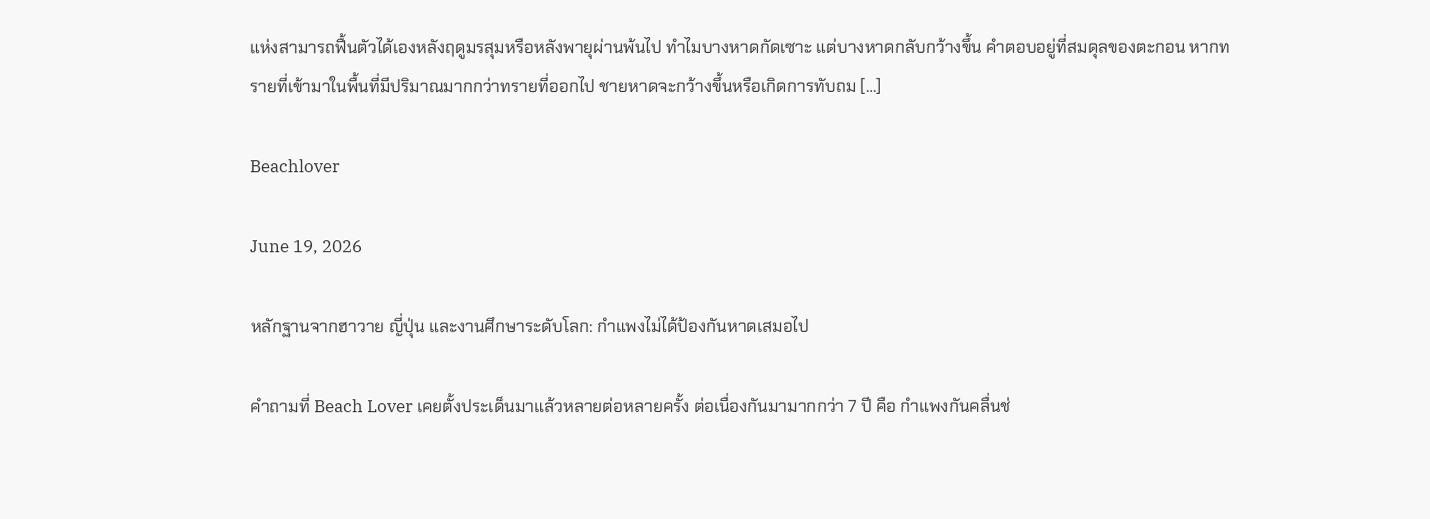แห่งสามารถฟื้นตัวได้เองหลังฤดูมรสุมหรือหลังพายุผ่านพ้นไป ทำไมบางหาดกัดเซาะ แต่บางหาดกลับกว้างขึ้น คำตอบอยู่ที่สมดุลของตะกอน หากทรายที่เข้ามาในพื้นที่มีปริมาณมากกว่าทรายที่ออกไป ชายหาดจะกว้างขึ้นหรือเกิดการทับถม […]

Beachlover

June 19, 2026

หลักฐานจากฮาวาย ญี่ปุ่น และงานศึกษาระดับโลก: กำแพงไม่ได้ป้องกันหาดเสมอไป

คำถามที่ Beach Lover เคยตั้งประเด็นมาแล้วหลายต่อหลายครั้ง ต่อเนื่องกันมามากกว่า 7 ปี คือ กำแพงกันคลื่นช่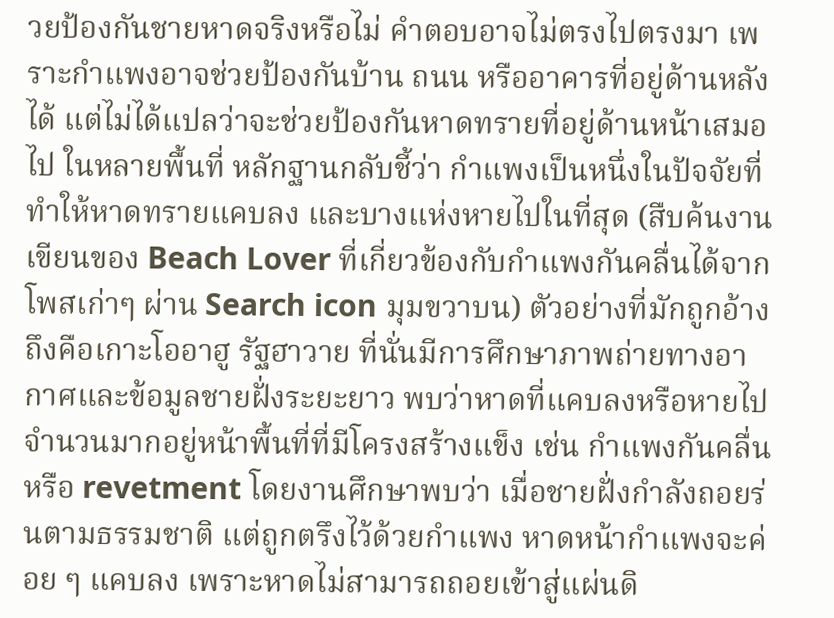วยป้องกันชายหาดจริงหรือไม่ คำตอบอาจไม่ตรงไปตรงมา เพราะกำแพงอาจช่วยป้องกันบ้าน ถนน หรืออาคารที่อยู่ด้านหลังได้ แต่ไม่ได้แปลว่าจะช่วยป้องกันหาดทรายที่อยู่ด้านหน้าเสมอไป ในหลายพื้นที่ หลักฐานกลับชี้ว่า กำแพงเป็นหนึ่งในปัจจัยที่ทำให้หาดทรายแคบลง และบางแห่งหายไปในที่สุด (สืบค้นงานเขียนของ Beach Lover ที่เกี่ยวข้องกับกำแพงกันคลื่นได้จากโพสเก่าๆ ผ่าน Search icon มุมขวาบน) ตัวอย่างที่มักถูกอ้างถึงคือเกาะโออาฮู รัฐฮาวาย ที่นั่นมีการศึกษาภาพถ่ายทางอากาศและข้อมูลชายฝั่งระยะยาว พบว่าหาดที่แคบลงหรือหายไปจำนวนมากอยู่หน้าพื้นที่ที่มีโครงสร้างแข็ง เช่น กำแพงกันคลื่นหรือ revetment โดยงานศึกษาพบว่า เมื่อชายฝั่งกำลังถอยร่นตามธรรมชาติ แต่ถูกตรึงไว้ด้วยกำแพง หาดหน้ากำแพงจะค่อย ๆ แคบลง เพราะหาดไม่สามารถถอยเข้าสู่แผ่นดิ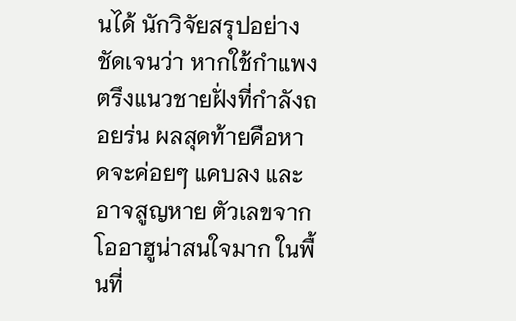นได้ นักวิจัยสรุปอย่างชัดเจนว่า หากใช้กำแพงตรึงแนวชายฝั่งที่กำลังถอยร่น ผลสุดท้ายคือหาดจะค่อยๆ แคบลง และอาจสูญหาย ตัวเลขจากโออาฮูน่าสนใจมาก ในพื้นที่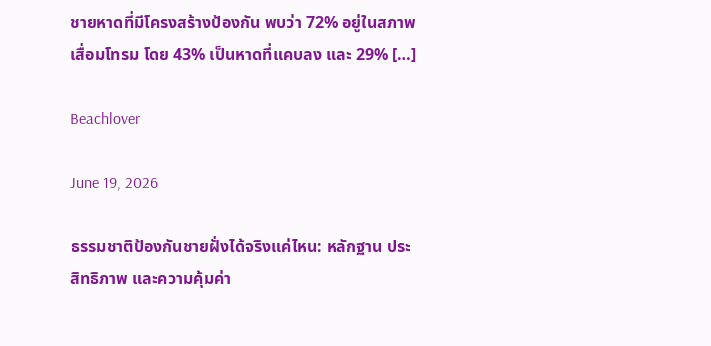ชายหาดที่มีโครงสร้างป้องกัน พบว่า 72% อยู่ในสภาพเสื่อมโทรม โดย 43% เป็นหาดที่แคบลง และ 29% […]

Beachlover

June 19, 2026

ธรรมชาติป้องกันชายฝั่งได้จริงแค่ไหน: หลักฐาน ประสิทธิภาพ และความคุ้มค่า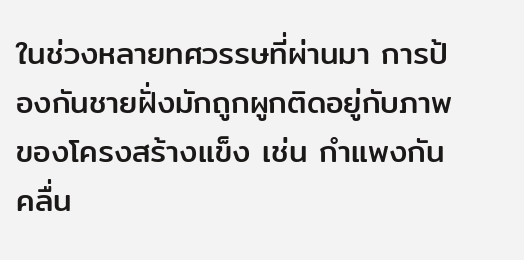ในช่วงหลายทศวรรษที่ผ่านมา การป้องกันชายฝั่งมักถูกผูกติดอยู่กับภาพของโครงสร้างแข็ง เช่น กำแพงกันคลื่น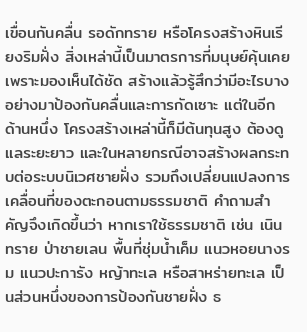เขื่อนกันคลื่น รอดักทราย หรือโครงสร้างหินเรียงริมฝั่ง สิ่งเหล่านี้เป็นมาตรการที่มนุษย์คุ้นเคย เพราะมองเห็นได้ชัด สร้างแล้วรู้สึกว่ามีอะไรบางอย่างมาป้องกันคลื่นและการกัดเซาะ แต่ในอีกด้านหนึ่ง โครงสร้างเหล่านี้ก็มีต้นทุนสูง ต้องดูแลระยะยาว และในหลายกรณีอาจสร้างผลกระทบต่อระบบนิเวศชายฝั่ง รวมถึงเปลี่ยนแปลงการเคลื่อนที่ของตะกอนตามธรรมชาติ คำถามสำคัญจึงเกิดขึ้นว่า หากเราใช้ธรรมชาติ เช่น เนินทราย ป่าชายเลน พื้นที่ชุ่มน้ำเค็ม แนวหอยนางรม แนวปะการัง หญ้าทะเล หรือสาหร่ายทะเล เป็นส่วนหนึ่งของการป้องกันชายฝั่ง ธ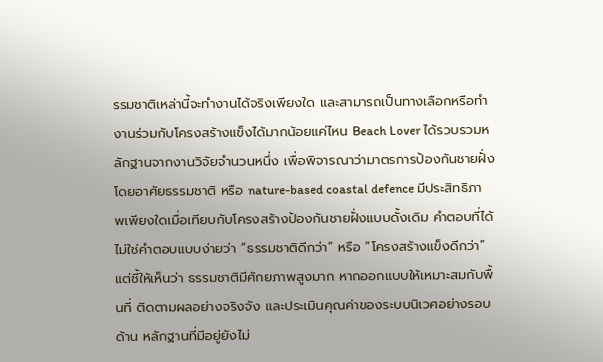รรมชาติเหล่านี้จะทำงานได้จริงเพียงใด และสามารถเป็นทางเลือกหรือทำงานร่วมกับโครงสร้างแข็งได้มากน้อยแค่ไหน Beach Lover ได้รวบรวมหลักฐานจากงานวิจัยจำนวนหนึ่ง เพื่อพิจารณาว่ามาตรการป้องกันชายฝั่งโดยอาศัยธรรมชาติ หรือ nature-based coastal defence มีประสิทธิภาพเพียงใดเมื่อเทียบกับโครงสร้างป้องกันชายฝั่งแบบดั้งเดิม คำตอบที่ได้ไม่ใช่คำตอบแบบง่ายว่า “ธรรมชาติดีกว่า” หรือ “โครงสร้างแข็งดีกว่า” แต่ชี้ให้เห็นว่า ธรรมชาติมีศักยภาพสูงมาก หากออกแบบให้เหมาะสมกับพื้นที่ ติดตามผลอย่างจริงจัง และประเมินคุณค่าของระบบนิเวศอย่างรอบด้าน หลักฐานที่มีอยู่ยังไม่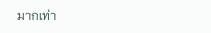มากเท่า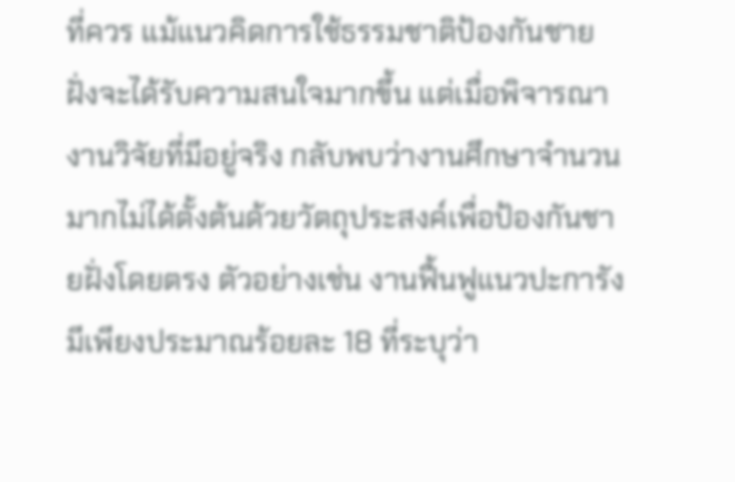ที่ควร แม้แนวคิดการใช้ธรรมชาติป้องกันชายฝั่งจะได้รับความสนใจมากขึ้น แต่เมื่อพิจารณางานวิจัยที่มีอยู่จริง กลับพบว่างานศึกษาจำนวนมากไม่ได้ตั้งต้นด้วยวัตถุประสงค์เพื่อป้องกันชายฝั่งโดยตรง ตัวอย่างเช่น งานฟื้นฟูแนวปะการังมีเพียงประมาณร้อยละ 18 ที่ระบุว่า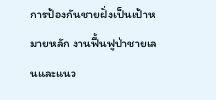การป้องกันชายฝั่งเป็นเป้าหมายหลัก งานฟื้นฟูป่าชายเลนและแนว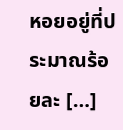หอยอยู่ที่ประมาณร้อยละ […]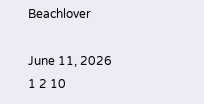Beachlover

June 11, 2026
1 2 10